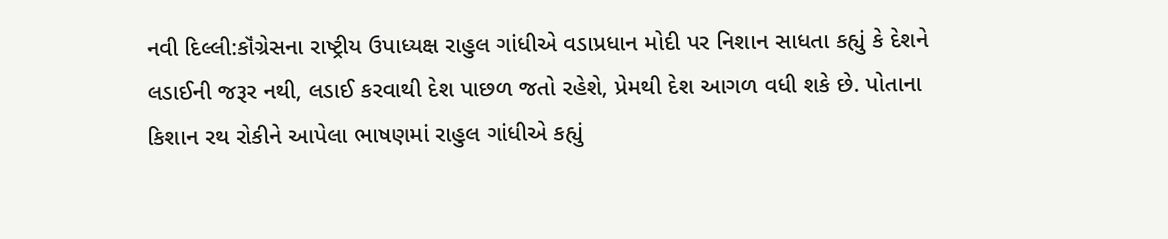નવી દિલ્લી:કૉંગ્રેસના રાષ્ટ્રીય ઉપાધ્યક્ષ રાહુલ ગાંધીએ વડાપ્રધાન મોદી પર નિશાન સાધતા કહ્યું કે દેશને લડાઈની જરૂર નથી, લડાઈ કરવાથી દેશ પાછળ જતો રહેશે, પ્રેમથી દેશ આગળ વધી શકે છે. પોતાના કિશાન રથ રોકીને આપેલા ભાષણમાં રાહુલ ગાંધીએ કહ્યું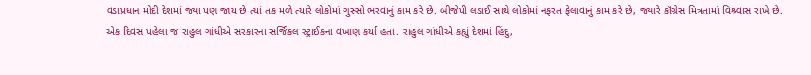વડાપ્રધાન મોદી દેશમાં જ્યા પણ જાય છે ત્યાં તક મળે ત્યારે લોકોમાં ગુસ્સો ભરવાનું કામ કરે છે. બીજેપી લડાઈ સાથે લોકોમાં નફરત ફેલાવાનું કામ કરે છે, જ્યારે કૉંગ્રેસ મિત્રતામાં વિશ્ર્વાસ રાખે છે.
એક દિવસ પહેલા જ રાહુલ ગાંધીએ સરકારના સર્જિકલ સ્ટ્રાઈકના વખાણ કર્યા હતા. રાહુલ ગાંધીએ કહ્યું દેશમાં હિંદુ,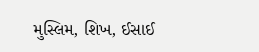મુસ્લિમ, શિખ, ઈસાઈ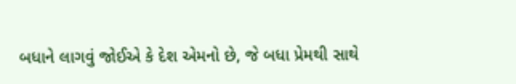બધાને લાગવું જોઈએ કે દેશ એમનો છે, જે બધા પ્રેમથી સાથે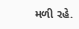મળી રહે.